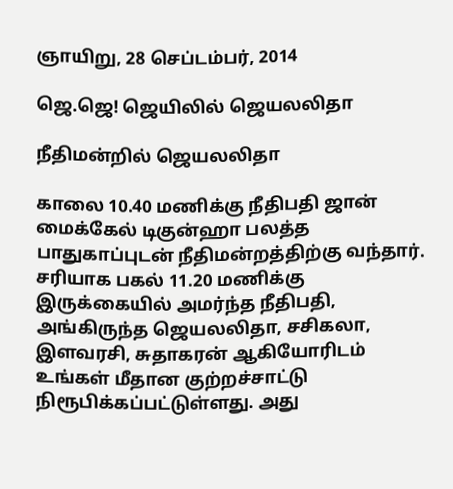ஞாயிறு, 28 செப்டம்பர், 2014

ஜெ.ஜெ! ஜெயிலில் ஜெயலலிதா

நீதிமன்றில் ஜெயலலிதா

காலை 10.40 மணிக்கு நீதிபதி ஜான் மைக்கேல் டிகுன்ஹா பலத்த பாதுகாப்புடன் நீதிமன்றத்திற்கு வந்தார். சரியாக பகல் 11.20 மணிக்கு இருக்கையில் அமர்ந்த நீதிபதி, அங்கிருந்த ஜெயலலிதா, சசிகலா, இளவரசி, சுதாகரன் ஆகியோரிடம் உங்கள் மீதான குற்றச்சாட்டு நிரூபிக்கப்பட்டுள்ளது. அது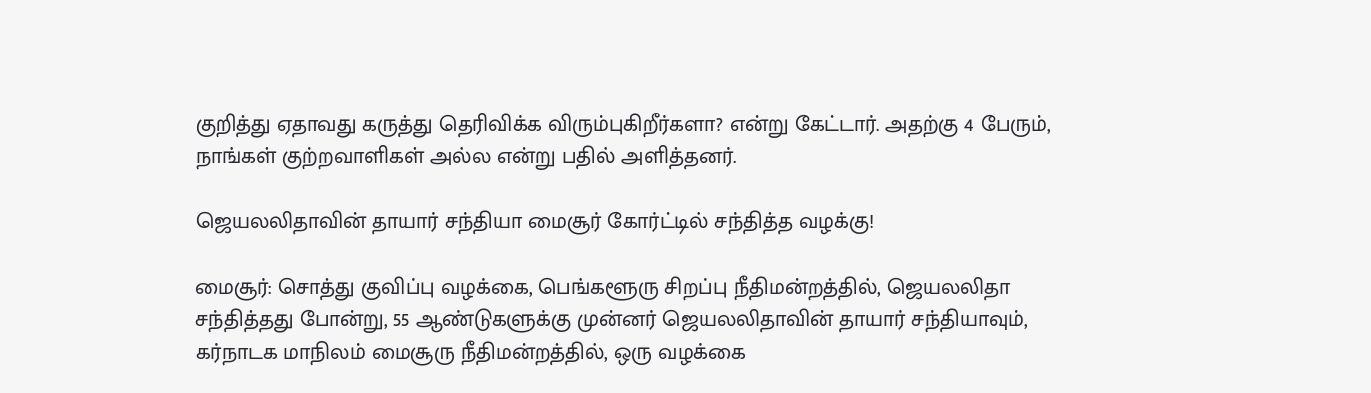குறித்து ஏதாவது கருத்து தெரிவிக்க விரும்புகிறீர்களா? என்று கேட்டார். அதற்கு 4 பேரும், நாங்கள் குற்றவாளிகள் அல்ல என்று பதில் அளித்தனர்.

ஜெயலலிதாவின் தாயார் சந்தியா மைசூர் கோர்ட்டில் சந்தித்த வழக்கு!

மைசூர்: சொத்து குவிப்பு வழக்கை, பெங்களூரு சிறப்பு நீதிமன்றத்தில், ஜெயலலிதா சந்தித்தது போன்று, 55 ஆண்டுகளுக்கு முன்னர் ஜெயலலிதாவின் தாயார் சந்தியாவும், கர்நாடக மாநிலம் மைசூரு நீதிமன்றத்தில், ஒரு வழக்கை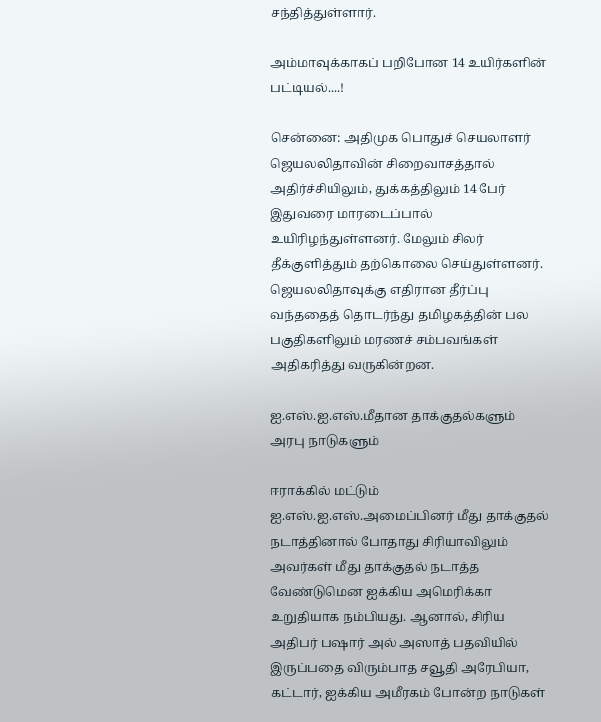சந்தித்துள்ளார்.

அம்மாவுக்காகப் பறிபோன 14 உயிர்களின் பட்டியல்....!

சென்னை: அதிமுக பொதுச் செயலாளர் ஜெயலலிதாவின் சிறைவாசத்தால் அதிர்ச்சியிலும், துக்கத்திலும் 14 பேர் இதுவரை மாரடைப்பால் உயிரிழந்துள்ளனர். மேலும் சிலர் தீக்குளித்தும் தற்கொலை செய்துள்ளனர்.
ஜெயலலிதாவுக்கு எதிரான தீர்ப்பு வந்ததைத் தொடர்ந்து தமிழகத்தின் பல பகுதிகளிலும் மரணச் சம்பவங்கள் அதிகரித்து வருகின்றன.

ஐ.எஸ்.ஐ.எஸ்.மீதான தாக்குதல்களும் அரபு நாடுகளும்

ஈராக்கில் மட்டும் ஐ.எஸ்.ஐ.எஸ்.அமைப்பினர் மீது தாக்குதல் நடாத்தினால் போதாது சிரியாவிலும் அவர்கள் மீது தாக்குதல் நடாத்த வேண்டுமென ஐக்கிய அமெரிக்கா உறுதியாக நம்பியது. ஆனால், சிரிய அதிபர் பஷார் அல் அஸாத் பதவியில் இருப்பதை விரும்பாத சவூதி அரேபியா, கட்டார், ஐக்கிய அமீரகம் போன்ற நாடுகள்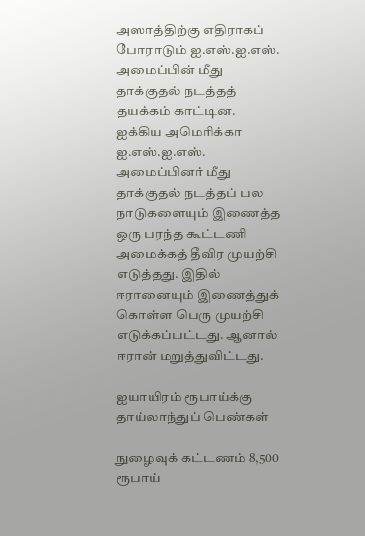அஸாத்திற்கு எதிராகப் போராடும் ஐ.எஸ்.ஐ.எஸ். அமைப்பின் மீது தாக்குதல் நடத்தத் தயக்கம் காட்டின. ஐக்கிய அமெரிக்கா ஐ.எஸ்.ஐ.எஸ். அமைப்பினர் மீது தாக்குதல் நடத்தப் பல நாடுகளையும் இணைத்த ஒரு பரந்த கூட்டணி அமைக்கத் தீவிர முயற்சி எடுத்தது. இதில் ஈரானையும் இணைத்துக் கொள்ள பெரு முயற்சி எடுக்கப்பட்டது. ஆனால் ஈரான் மறுத்துவிட்டது.

ஐயாயிரம் ரூபாய்க்கு தாய்லாந்துப் பெண்கள்

நுழைவுக் கட்டணம் 8,500 ரூபாய்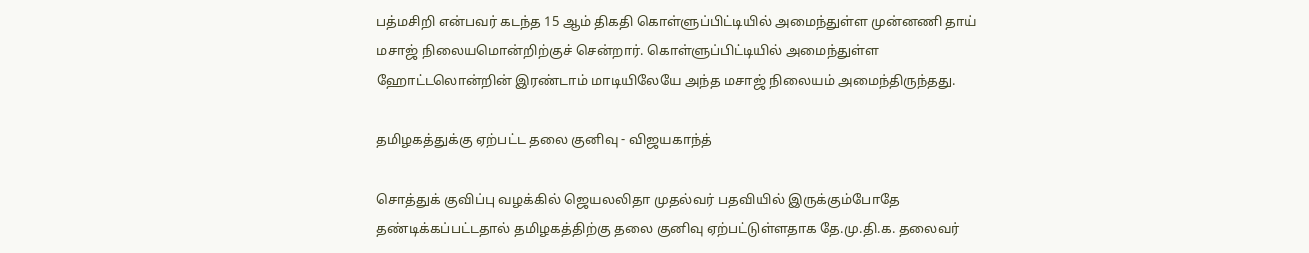பத்மசிறி என்பவர் கடந்த 15 ஆம் திகதி கொள்ளுப்பிட்டியில் அமைந்துள்ள முன்னணி தாய் மசாஜ் நிலையமொன்றிற்குச் சென்றார். கொள்ளுப்பிட்டியில் அமைந்துள்ள ஹோட்டலொன்றின் இரண்டாம் மாடியிலேயே அந்த மசாஜ் நிலையம் அமைந்திருந்தது.

தமிழகத்துக்கு ஏற்பட்ட தலை குனிவு - விஜயகாந்த்

சொத்துக் குவிப்பு வழக்கில் ஜெயலலிதா முதல்வர் பதவியில் இருக்கும்போதே தண்டிக்கப்பட்டதால் தமிழகத்திற்கு தலை குனிவு ஏற்பட்டுள்ளதாக தே.மு.தி.க. தலைவர்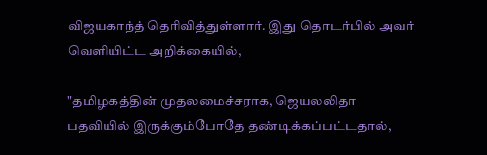விஜயகாந்த் தெரிவித்துள்ளார். இது தொடர்பில் அவர் வெளியிட்ட அறிக்கையில்,

"தமிழகத்தின் முதலமைச்சராக, ஜெயலலிதா பதவியில் இருக்கும்போதே தண்டிக்கப்பட்டதால்,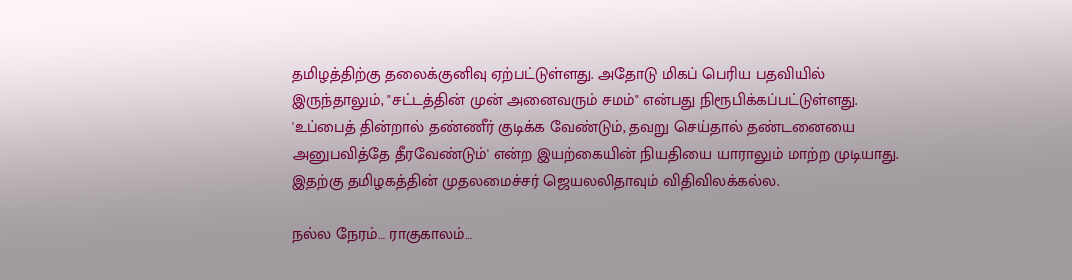தமிழத்திற்கு தலைக்குனிவு ஏற்பட்டுள்ளது. அதோடு மிகப் பெரிய பதவியில் இருந்தாலும், "சட்டத்தின் முன் அனைவரும் சமம்" என்பது நிரூபிக்கப்பட்டுள்ளது. 'உப்பைத் தின்றால் தண்ணீர் குடிக்க வேண்டும், தவறு செய்தால் தண்டனையை அனுபவித்தே தீரவேண்டும்' என்ற இயற்கையின் நியதியை யாராலும் மாற்ற முடியாது. இதற்கு தமிழகத்தின் முதலமைச்சர் ஜெயலலிதாவும் விதிவிலக்கல்ல.

நல்ல நேரம்… ராகுகாலம்…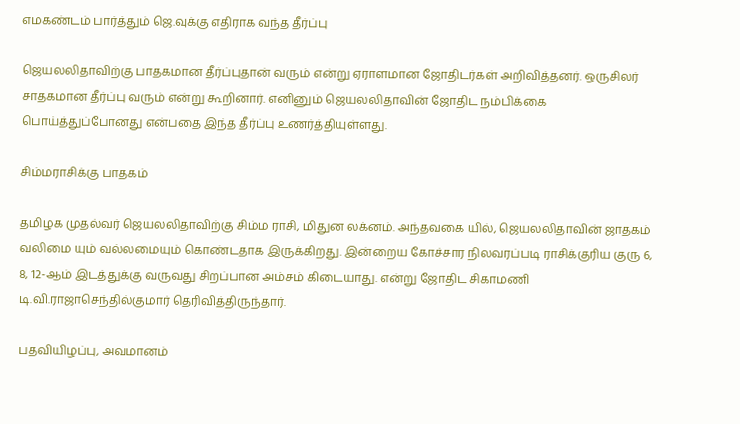எமகண்டம் பார்த்தும் ஜெ.வுக்கு எதிராக வந்த தீர்ப்பு

ஜெயலலிதாவிற்கு பாதகமான தீர்ப்புதான் வரும் என்று ஏராளமான ஜோதிடர்கள் அறிவித்தனர். ஒருசிலர் சாதகமான தீர்ப்பு வரும் என்று கூறினார். எனினும் ஜெயலலிதாவின் ஜோதிட நம்பிக்கை பொய்த்துப்போனது என்பதை இந்த தீர்ப்பு உணர்த்தியுள்ளது.

சிம்மராசிக்கு பாதகம்

தமிழக முதல்வர் ஜெயலலிதாவிற்கு சிம்ம ராசி, மிதுன லக்னம். அந்தவகை யில், ஜெயலலிதாவின் ஜாதகம் வலிமை யும் வல்லமையும் கொண்டதாக இருக்கிறது. இன்றைய கோச்சார நிலவரப்படி ராசிக்குரிய குரு 6, 8, 12-ஆம் இடத்துக்கு வருவது சிறப்பான அம்சம் கிடையாது. என்று ஜோதிட சிகாமணி டி.வி.ராஜாசெந்தில்குமார் தெரிவித்திருந்தார்.

பதவியிழப்பு, அவமானம்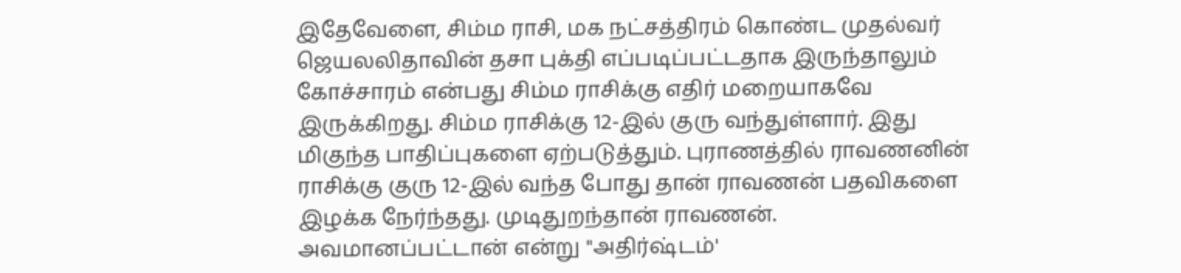இதேவேளை, சிம்ம ராசி, மக நட்சத்திரம் கொண்ட முதல்வர் ஜெயலலிதாவின் தசா புக்தி எப்படிப்பட்டதாக இருந்தாலும் கோச்சாரம் என்பது சிம்ம ராசிக்கு எதிர் மறையாகவே இருக்கிறது. சிம்ம ராசிக்கு 12-இல் குரு வந்துள்ளார். இது மிகுந்த பாதிப்புகளை ஏற்படுத்தும். புராணத்தில் ராவணனின் ராசிக்கு குரு 12-இல் வந்த போது தான் ராவணன் பதவிகளை இழக்க நேர்ந்தது. முடிதுறந்தான் ராவணன். அவமானப்பட்டான் என்று "அதிர்ஷ்டம்'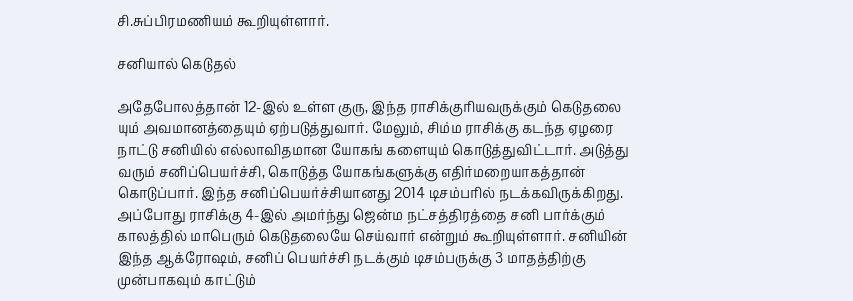சி.சுப்பிரமணியம் கூறியுள்ளார்.

சனியால் கெடுதல்

அதேபோலத்தான் 12-இல் உள்ள குரு, இந்த ராசிக்குரியவருக்கும் கெடுதலை யும் அவமானத்தையும் ஏற்படுத்துவார். மேலும், சிம்ம ராசிக்கு கடந்த ஏழரை நாட்டு சனியில் எல்லாவிதமான யோகங் களையும் கொடுத்துவிட்டார். அடுத்து வரும் சனிப்பெயர்ச்சி, கொடுத்த யோகங்களுக்கு எதிர்மறையாகத்தான் கொடுப்பார். இந்த சனிப்பெயர்ச்சியானது 2014 டிசம்பரில் நடக்கவிருக்கிறது. அப்போது ராசிக்கு 4-இல் அமர்ந்து ஜென்ம நட்சத்திரத்தை சனி பார்க்கும் காலத்தில் மாபெரும் கெடுதலையே செய்வார் என்றும் கூறியுள்ளார். சனியின் இந்த ஆக்ரோஷம், சனிப் பெயர்ச்சி நடக்கும் டிசம்பருக்கு 3 மாதத்திற்கு முன்பாகவும் காட்டும்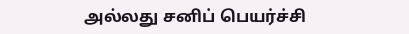அல்லது சனிப் பெயர்ச்சி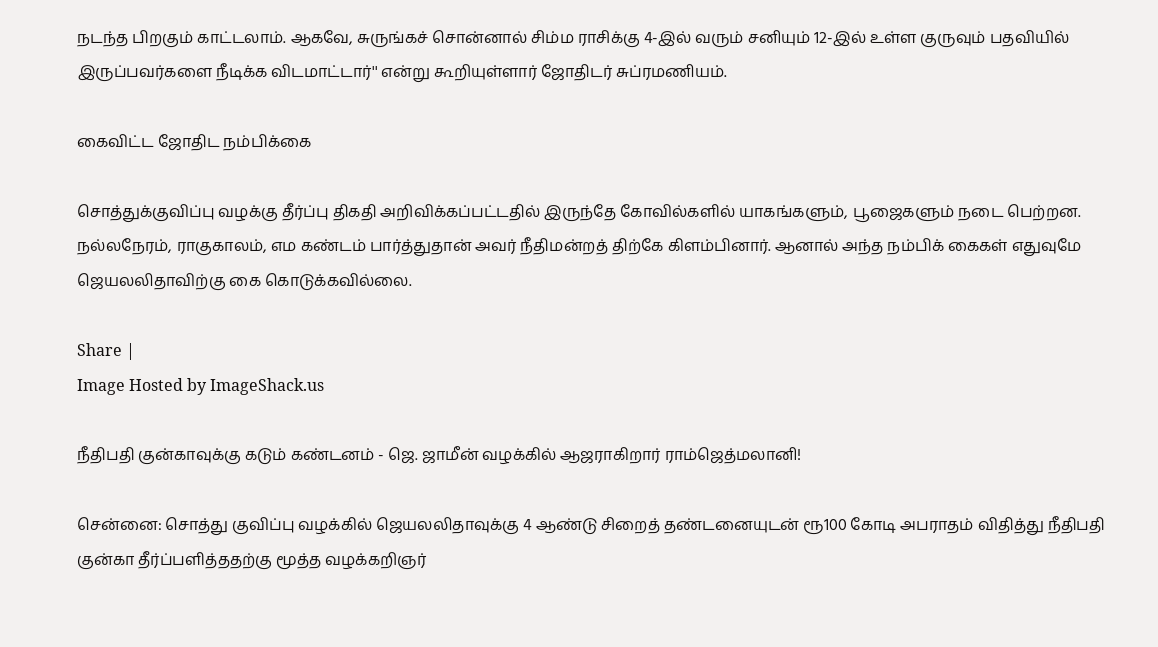நடந்த பிறகும் காட்டலாம். ஆகவே, சுருங்கச் சொன்னால் சிம்ம ராசிக்கு 4-இல் வரும் சனியும் 12-இல் உள்ள குருவும் பதவியில் இருப்பவர்களை நீடிக்க விடமாட்டார்'' என்று கூறியுள்ளார் ஜோதிடர் சுப்ரமணியம்.

கைவிட்ட ஜோதிட நம்பிக்கை

சொத்துக்குவிப்பு வழக்கு தீர்ப்பு திகதி அறிவிக்கப்பட்டதில் இருந்தே கோவில்களில் யாகங்களும், பூஜைகளும் நடை பெற்றன. நல்லநேரம், ராகுகாலம், எம கண்டம் பார்த்துதான் அவர் நீதிமன்றத் திற்கே கிளம்பினார். ஆனால் அந்த நம்பிக் கைகள் எதுவுமே ஜெயலலிதாவிற்கு கை கொடுக்கவில்லை.

Share |
Image Hosted by ImageShack.us

நீதிபதி குன்காவுக்கு கடும் கண்டனம் - ஜெ. ஜாமீன் வழக்கில் ஆஜராகிறார் ராம்ஜெத்மலானி!

சென்னை: சொத்து குவிப்பு வழக்கில் ஜெயலலிதாவுக்கு 4 ஆண்டு சிறைத் தண்டனையுடன் ரூ100 கோடி அபராதம் விதித்து நீதிபதி குன்கா தீர்ப்பளித்ததற்கு மூத்த வழக்கறிஞர்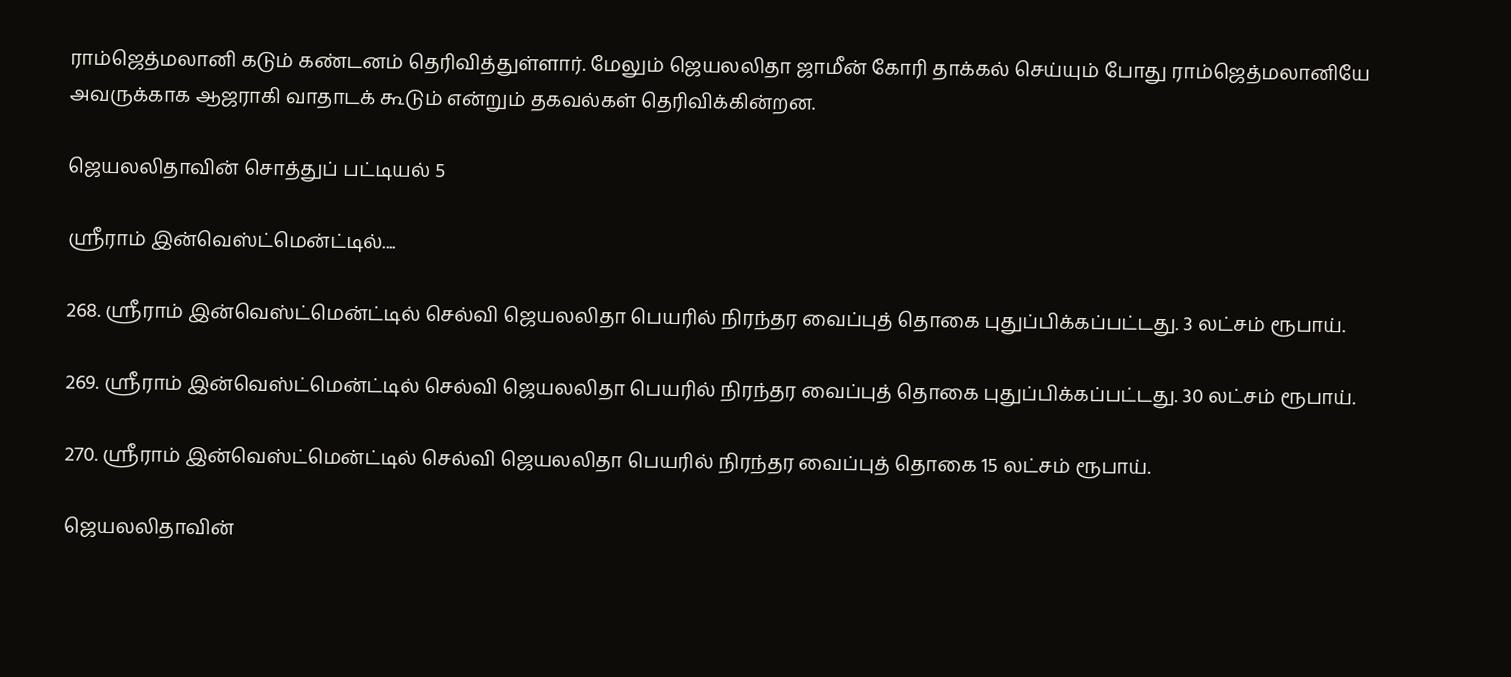ராம்ஜெத்மலானி கடும் கண்டனம் தெரிவித்துள்ளார். மேலும் ஜெயலலிதா ஜாமீன் கோரி தாக்கல் செய்யும் போது ராம்ஜெத்மலானியே அவருக்காக ஆஜராகி வாதாடக் கூடும் என்றும் தகவல்கள் தெரிவிக்கின்றன.

ஜெயலலிதாவின் சொத்துப் பட்டியல் 5

ஸ்ரீராம் இன்வெஸ்ட்மென்ட்டில்....

268. ஸ்ரீராம் இன்வெஸ்ட்மென்ட்டில் செல்வி ஜெயலலிதா பெயரில் நிரந்தர வைப்புத் தொகை புதுப்பிக்கப்பட்டது. 3 லட்சம் ரூபாய்.

269. ஸ்ரீராம் இன்வெஸ்ட்மென்ட்டில் செல்வி ஜெயலலிதா பெயரில் நிரந்தர வைப்புத் தொகை புதுப்பிக்கப்பட்டது. 30 லட்சம் ரூபாய்.

270. ஸ்ரீராம் இன்வெஸ்ட்மென்ட்டில் செல்வி ஜெயலலிதா பெயரில் நிரந்தர வைப்புத் தொகை 15 லட்சம் ரூபாய்.

ஜெயலலிதாவின்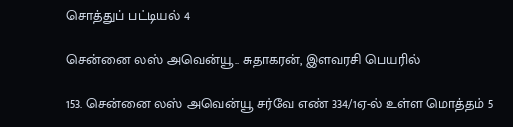சொத்துப் பட்டியல் 4

சென்னை லஸ் அவென்யூ.. சுதாகரன், இளவரசி பெயரில்

153. சென்னை லஸ் அவென்யூ சர்வே எண் 334/1ஏ-ல் உள்ள மொத்தம் 5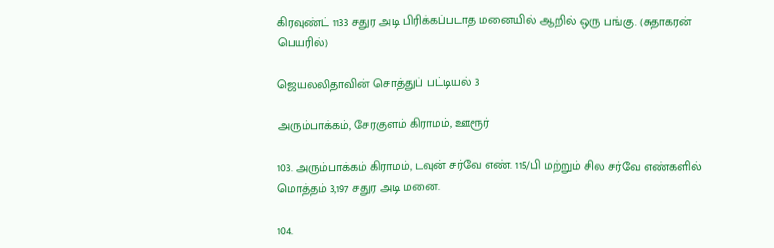கிரவுண்ட் 1133 சதுர அடி பிரிக்கப்படாத மனையில் ஆறில் ஒரு பங்கு. (சுதாகரன் பெயரில்)

ஜெயலலிதாவின் சொத்துப் பட்டியல் 3

அரும்பாக்கம், சேரகுளம் கிராமம், ஊரூர்

103. அரும்பாக்கம் கிராமம், டவுன் சர்வே எண். 115/பி மற்றும் சில சர்வே எண்களில் மொத்தம் 3,197 சதுர அடி மனை.

104.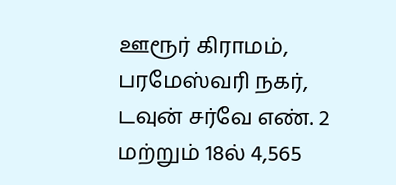ஊரூர் கிராமம், பரமேஸ்வரி நகர், டவுன் சர்வே எண். 2 மற்றும் 18ல் 4,565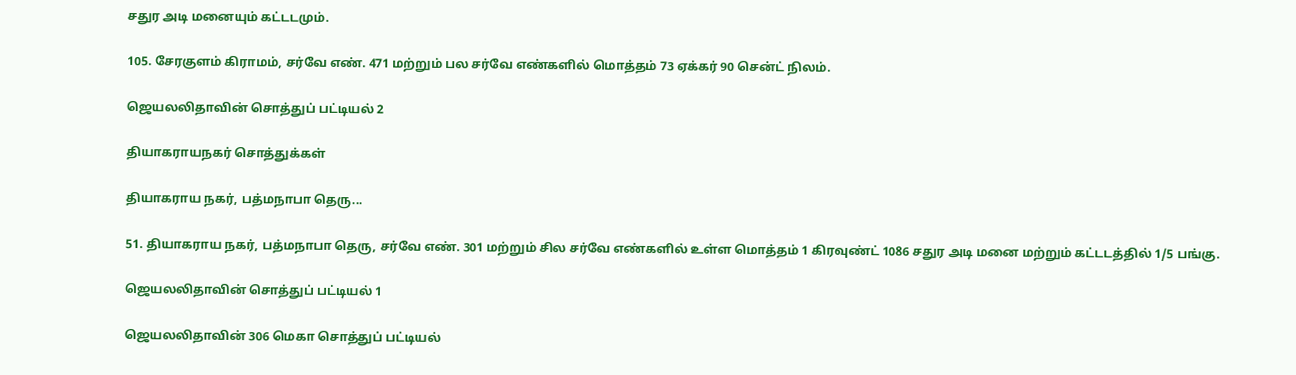சதுர அடி மனையும் கட்டடமும்.

105. சேரகுளம் கிராமம், சர்வே எண். 471 மற்றும் பல சர்வே எண்களில் மொத்தம் 73 ஏக்கர் 90 சென்ட் நிலம்.

ஜெயலலிதாவின் சொத்துப் பட்டியல் 2

தியாகராயநகர் சொத்துக்கள்

தியாகராய நகர், பத்மநாபா தெரு...

51. தியாகராய நகர், பத்மநாபா தெரு, சர்வே எண். 301 மற்றும் சில சர்வே எண்களில் உள்ள மொத்தம் 1 கிரவுண்ட் 1086 சதுர அடி மனை மற்றும் கட்டடத்தில் 1/5 பங்கு.

ஜெயலலிதாவின் சொத்துப் பட்டியல் 1

ஜெயலலிதாவின் 306 மெகா சொத்துப் பட்டியல்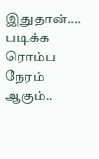இதுதான்.... படிக்க ரொம்ப நேரம் ஆகும்..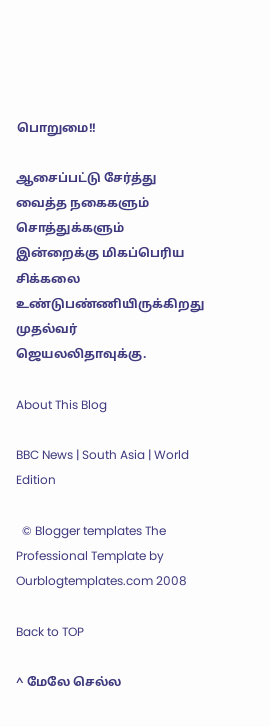பொறுமை!!

ஆசைப்பட்டு சேர்த்து வைத்த நகைகளும் சொத்துக்களும் இன்றைக்கு மிகப்பெரிய சிக்கலை உண்டுபண்ணியிருக்கிறது முதல்வர் ஜெயலலிதாவுக்கு.

About This Blog

BBC News | South Asia | World Edition

  © Blogger templates The Professional Template by Ourblogtemplates.com 2008

Back to TOP

^ மேலே செல்ல